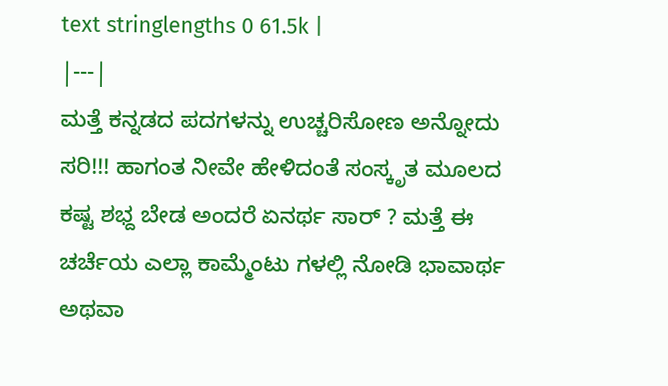text stringlengths 0 61.5k |
|---|
ಮತ್ತೆ ಕನ್ನಡದ ಪದಗಳನ್ನು ಉಚ್ಚರಿಸೋಣ ಅನ್ನೋದು ಸರಿ!!! ಹಾಗಂತ ನೀವೇ ಹೇಳಿದಂತೆ ಸಂಸ್ಕೃತ ಮೂಲದ ಕಷ್ಟ ಶಭ್ದ ಬೇಡ ಅಂದರೆ ಏನರ್ಥ ಸಾರ್ ? ಮತ್ತೆ ಈ ಚರ್ಚೆಯ ಎಲ್ಲಾ ಕಾಮ್ಮೆಂಟು ಗಳಲ್ಲಿ ನೋಡಿ ಭಾವಾರ್ಥ ಅಥವಾ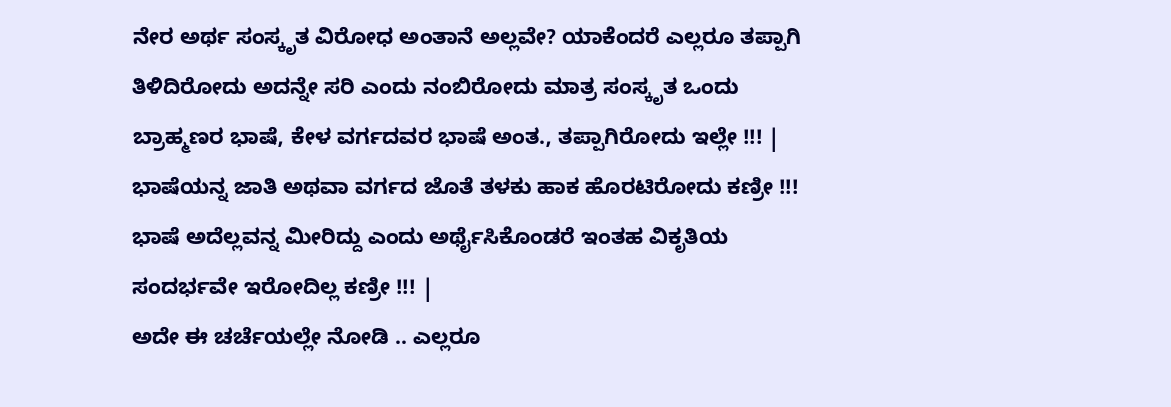ನೇರ ಅರ್ಥ ಸಂಸ್ಕೃತ ವಿರೋಧ ಅಂತಾನೆ ಅಲ್ಲವೇ? ಯಾಕೆಂದರೆ ಎಲ್ಲರೂ ತಪ್ಪಾಗಿ ತಿಳಿದಿರೋದು ಅದನ್ನೇ ಸರಿ ಎಂದು ನಂಬಿರೋದು ಮಾತ್ರ ಸಂಸ್ಕೃತ ಒಂದು ಬ್ರಾಹ್ಮಣರ ಭಾಷೆ, ಕೇಳ ವರ್ಗದವರ ಭಾಷೆ ಅಂತ., ತಪ್ಪಾಗಿರೋದು ಇಲ್ಲೇ !!! |
ಭಾಷೆಯನ್ನ ಜಾತಿ ಅಥವಾ ವರ್ಗದ ಜೊತೆ ತಳಕು ಹಾಕ ಹೊರಟಿರೋದು ಕಣ್ರೀ !!! ಭಾಷೆ ಅದೆಲ್ಲವನ್ನ ಮೀರಿದ್ದು ಎಂದು ಅರ್ಥೈಸಿಕೊಂಡರೆ ಇಂತಹ ವಿಕೃತಿಯ ಸಂದರ್ಭವೇ ಇರೋದಿಲ್ಲ ಕಣ್ರೀ !!! |
ಅದೇ ಈ ಚರ್ಚೆಯಲ್ಲೇ ನೋಡಿ .. ಎಲ್ಲರೂ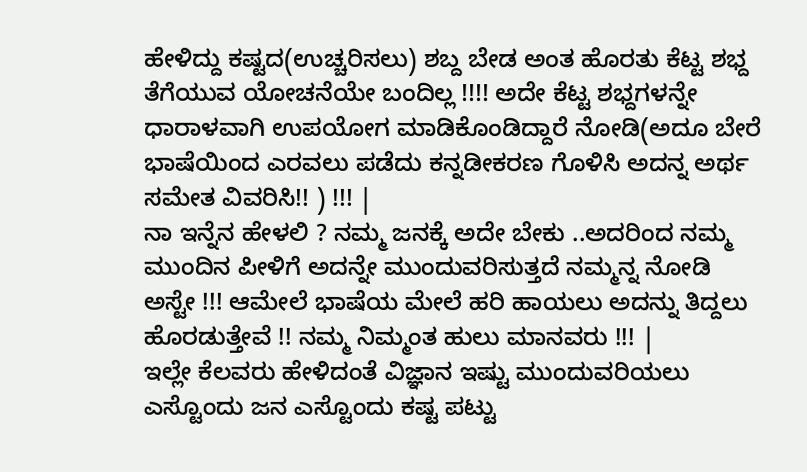ಹೇಳಿದ್ದು ಕಷ್ಟದ(ಉಚ್ಚರಿಸಲು) ಶಬ್ದ ಬೇಡ ಅಂತ ಹೊರತು ಕೆಟ್ಟ ಶಭ್ದ ತೆಗೆಯುವ ಯೋಚನೆಯೇ ಬಂದಿಲ್ಲ !!!! ಅದೇ ಕೆಟ್ಟ ಶಭ್ದಗಳನ್ನೇ ಧಾರಾಳವಾಗಿ ಉಪಯೋಗ ಮಾಡಿಕೊಂಡಿದ್ದಾರೆ ನೋಡಿ(ಅದೂ ಬೇರೆ ಭಾಷೆಯಿಂದ ಎರವಲು ಪಡೆದು ಕನ್ನಡೀಕರಣ ಗೊಳಿಸಿ ಅದನ್ನ ಅರ್ಥ ಸಮೇತ ವಿವರಿಸಿ!! ) !!! |
ನಾ ಇನ್ನೆನ ಹೇಳಲಿ ? ನಮ್ಮ ಜನಕ್ಕೆ ಅದೇ ಬೇಕು ..ಅದರಿಂದ ನಮ್ಮ ಮುಂದಿನ ಪೀಳಿಗೆ ಅದನ್ನೇ ಮುಂದುವರಿಸುತ್ತದೆ ನಮ್ಮನ್ನ ನೋಡಿ ಅಸ್ಟೇ !!! ಆಮೇಲೆ ಭಾಷೆಯ ಮೇಲೆ ಹರಿ ಹಾಯಲು ಅದನ್ನು ತಿದ್ದಲು ಹೊರಡುತ್ತೇವೆ !! ನಮ್ಮ ನಿಮ್ಮಂತ ಹುಲು ಮಾನವರು !!! |
ಇಲ್ಲೇ ಕೆಲವರು ಹೇಳಿದಂತೆ ವಿಜ್ಞಾನ ಇಷ್ಟು ಮುಂದುವರಿಯಲು ಎಸ್ಟೊಂದು ಜನ ಎಸ್ಟೊಂದು ಕಷ್ಟ ಪಟ್ಟು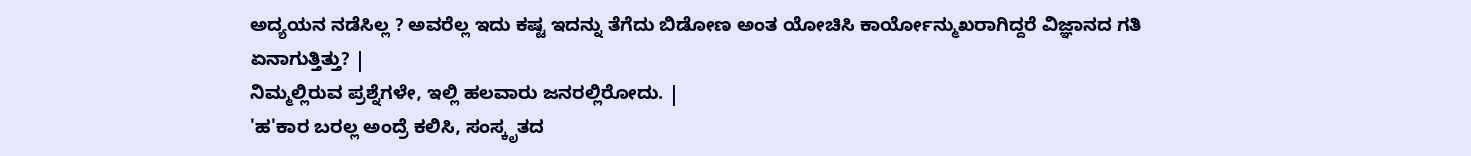ಅದ್ಯಯನ ನಡೆಸಿಲ್ಲ ? ಅವರೆಲ್ಲ ಇದು ಕಷ್ಟ ಇದನ್ನು ತೆಗೆದು ಬಿಡೋಣ ಅಂತ ಯೋಚಿಸಿ ಕಾರ್ಯೋನ್ಮುಖರಾಗಿದ್ದರೆ ವಿಜ್ಞಾನದ ಗತಿ ಏನಾಗುತ್ತಿತ್ತು? |
ನಿಮ್ಮಲ್ಲಿರುವ ಪ್ರಶ್ನೆಗಳೇ, ಇಲ್ಲಿ ಹಲವಾರು ಜನರಲ್ಲಿರೋದು. |
'ಹ'ಕಾರ ಬರಲ್ಲ ಅಂದ್ರೆ ಕಲಿಸಿ, ಸಂಸ್ಕೃತದ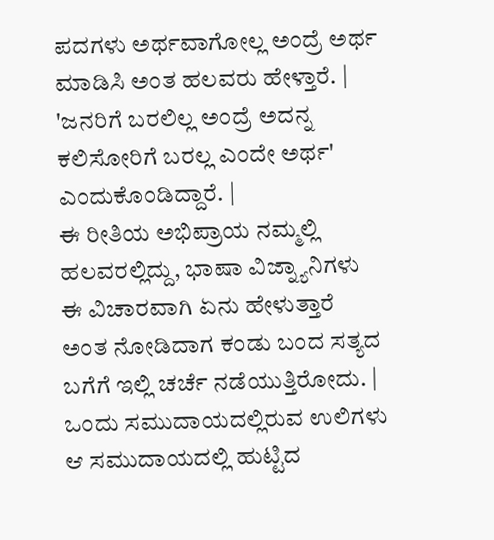ಪದಗಳು ಅರ್ಥವಾಗೋಲ್ಲ ಅಂದ್ರೆ ಅರ್ಥ ಮಾಡಿಸಿ ಅಂತ ಹಲವರು ಹೇಳ್ತಾರೆ. |
'ಜನರಿಗೆ ಬರಲಿಲ್ಲ ಅಂದ್ರೆ ಅದನ್ನ ಕಲಿಸೋರಿಗೆ ಬರಲ್ಲ ಎಂದೇ ಅರ್ಥ' ಎಂದುಕೊಂಡಿದ್ದಾರೆ. |
ಈ ರೀತಿಯ ಅಭಿಪ್ರಾಯ ನಮ್ಮಲ್ಲಿ ಹಲವರಲ್ಲಿದ್ದು, ಭಾಷಾ ವಿಜ್ನ್ಯಾನಿಗಳು ಈ ವಿಚಾರವಾಗಿ ಏನು ಹೇಳುತ್ತಾರೆ ಅಂತ ನೋಡಿದಾಗ ಕಂಡು ಬಂದ ಸತ್ಯದ ಬಗೆಗೆ ಇಲ್ಲಿ ಚರ್ಚೆ ನಡೆಯುತ್ತಿರೋದು. |
ಒಂದು ಸಮುದಾಯದಲ್ಲಿರುವ ಉಲಿಗಳು ಆ ಸಮುದಾಯದಲ್ಲಿ ಹುಟ್ಟಿದ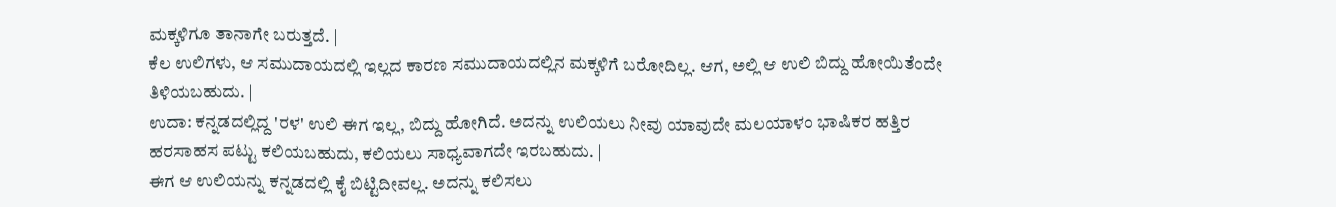ಮಕ್ಕಳಿಗೂ ತಾನಾಗೇ ಬರುತ್ತದೆ. |
ಕೆಲ ಉಲಿಗಳು, ಆ ಸಮುದಾಯದಲ್ಲಿ ಇಲ್ಲದ ಕಾರಣ ಸಮುದಾಯದಲ್ಲಿನ ಮಕ್ಕಳಿಗೆ ಬರೋದಿಲ್ಲ. ಆಗ, ಅಲ್ಲಿ ಆ ಉಲಿ ಬಿದ್ದು ಹೋಯಿತೆಂದೇ ತಿಳಿಯಬಹುದು. |
ಉದಾ: ಕನ್ನಡದಲ್ಲಿದ್ದ 'ರಳ' ಉಲಿ ಈಗ ಇಲ್ಲ, ಬಿದ್ದು ಹೋಗಿದೆ. ಅದನ್ನು ಉಲಿಯಲು ನೀವು ಯಾವುದೇ ಮಲಯಾಳಂ ಭಾಷಿಕರ ಹತ್ತಿರ ಹರಸಾಹಸ ಪಟ್ಟು ಕಲಿಯಬಹುದು, ಕಲಿಯಲು ಸಾಧ್ಯವಾಗದೇ ಇರಬಹುದು. |
ಈಗ ಆ ಉಲಿಯನ್ನು ಕನ್ನಡದಲ್ಲಿ ಕೈ ಬಿಟ್ಟಿದೀವಲ್ಲ. ಅದನ್ನು ಕಲಿಸಲು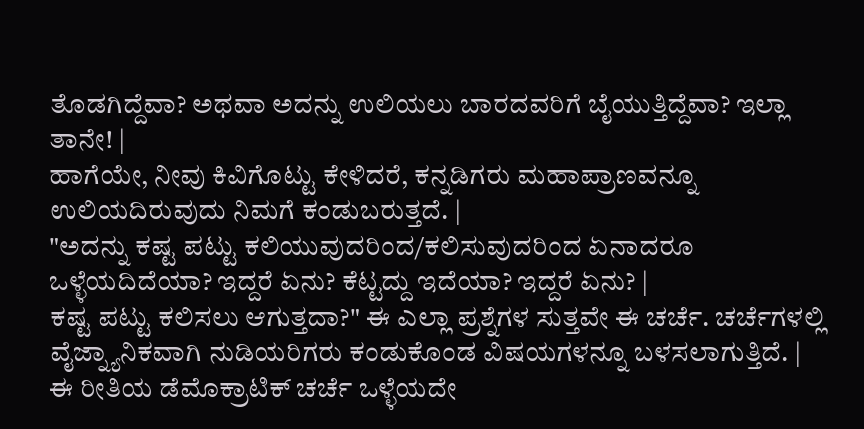ತೊಡಗಿದ್ದೆವಾ? ಅಥವಾ ಅದನ್ನು ಉಲಿಯಲು ಬಾರದವರಿಗೆ ಬೈಯುತ್ತಿದ್ದೆವಾ? ಇಲ್ಲಾ ತಾನೇ! |
ಹಾಗೆಯೇ, ನೀವು ಕಿವಿಗೊಟ್ಟು ಕೇಳಿದರೆ, ಕನ್ನಡಿಗರು ಮಹಾಪ್ರಾಣವನ್ನೂ ಉಲಿಯದಿರುವುದು ನಿಮಗೆ ಕಂಡುಬರುತ್ತದೆ. |
"ಅದನ್ನು ಕಷ್ಟ ಪಟ್ಟು ಕಲಿಯುವುದರಿಂದ/ಕಲಿಸುವುದರಿಂದ ಏನಾದರೂ ಒಳ್ಳೆಯದಿದೆಯಾ? ಇದ್ದರೆ ಏನು? ಕೆಟ್ಟದ್ದು ಇದೆಯಾ? ಇದ್ದರೆ ಏನು? |
ಕಷ್ಟ ಪಟ್ಟು ಕಲಿಸಲು ಆಗುತ್ತದಾ?" ಈ ಎಲ್ಲಾ ಪ್ರಶ್ನೆಗಳ ಸುತ್ತವೇ ಈ ಚರ್ಚೆ. ಚರ್ಚೆಗಳಲ್ಲಿ ವೈಜ್ನ್ಯಾನಿಕವಾಗಿ ನುಡಿಯರಿಗರು ಕಂಡುಕೊಂಡ ವಿಷಯಗಳನ್ನೂ ಬಳಸಲಾಗುತ್ತಿದೆ. |
ಈ ರೀತಿಯ ಡೆಮೊಕ್ರಾಟಿಕ್ ಚರ್ಚೆ ಒಳ್ಳೆಯದೇ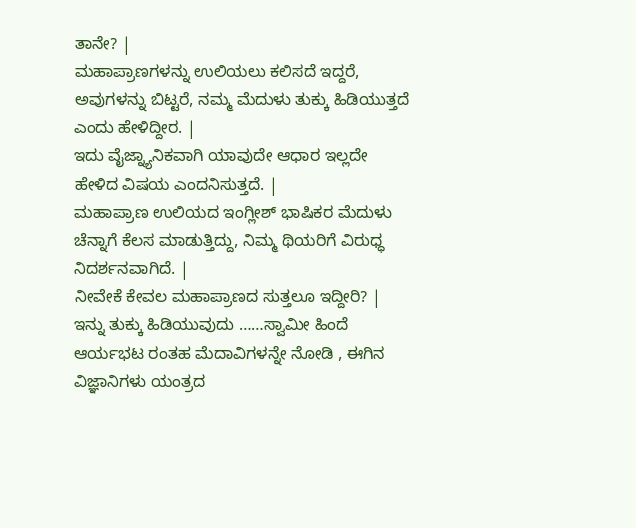ತಾನೇ? |
ಮಹಾಪ್ರಾಣಗಳನ್ನು ಉಲಿಯಲು ಕಲಿಸದೆ ಇದ್ದರೆ, ಅವುಗಳನ್ನು ಬಿಟ್ಟರೆ, ನಮ್ಮ ಮೆದುಳು ತುಕ್ಕು ಹಿಡಿಯುತ್ತದೆ ಎಂದು ಹೇಳಿದ್ದೀರ. |
ಇದು ವೈಜ್ನ್ಯಾನಿಕವಾಗಿ ಯಾವುದೇ ಆಧಾರ ಇಲ್ಲದೇ ಹೇಳಿದ ವಿಷಯ ಎಂದನಿಸುತ್ತದೆ. |
ಮಹಾಪ್ರಾಣ ಉಲಿಯದ ಇಂಗ್ಲೀಶ್ ಭಾಷಿಕರ ಮೆದುಳು ಚೆನ್ನಾಗೆ ಕೆಲಸ ಮಾಡುತ್ತಿದ್ದು, ನಿಮ್ಮ ಥಿಯರಿಗೆ ವಿರುಧ್ಧ ನಿದರ್ಶನವಾಗಿದೆ. |
ನೀವೇಕೆ ಕೇವಲ ಮಹಾಪ್ರಾಣದ ಸುತ್ತಲೂ ಇದ್ದೀರಿ? |
ಇನ್ನು ತುಕ್ಕು ಹಿಡಿಯುವುದು ……ಸ್ವಾಮೀ ಹಿಂದೆ ಆರ್ಯಭಟ ರಂತಹ ಮೆದಾವಿಗಳನ್ನೇ ನೋಡಿ , ಈಗಿನ ವಿಜ್ಞಾನಿಗಳು ಯಂತ್ರದ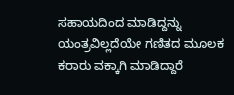ಸಹಾಯದಿಂದ ಮಾಡಿದ್ದನ್ನು ಯಂತ್ರವಿಲ್ಲದೆಯೇ ಗಣಿತದ ಮೂಲಕ ಕರಾರು ವಕ್ಕಾಗಿ ಮಾಡಿದ್ದಾರೆ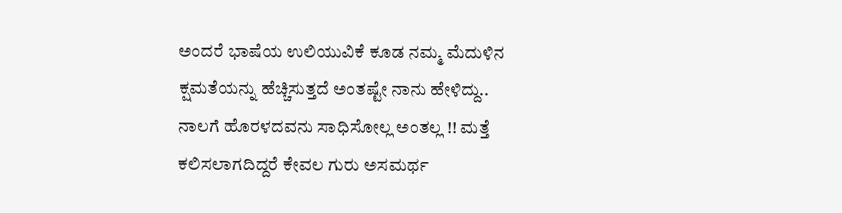ಅಂದರೆ ಭಾಷೆಯ ಉಲಿಯುವಿಕೆ ಕೂಡ ನಮ್ಮ ಮೆದುಳಿನ ಕ್ಷಮತೆಯನ್ನು ಹೆಚ್ಚಿಸುತ್ತದೆ ಅಂತಷ್ಟೇ ನಾನು ಹೇಳಿದ್ದು.. ನಾಲಗೆ ಹೊರಳದವನು ಸಾಧಿಸೋಲ್ಲ ಅಂತಲ್ಲ !! ಮತ್ತೆ ಕಲಿಸಲಾಗದಿದ್ದರೆ ಕೇವಲ ಗುರು ಅಸಮರ್ಥ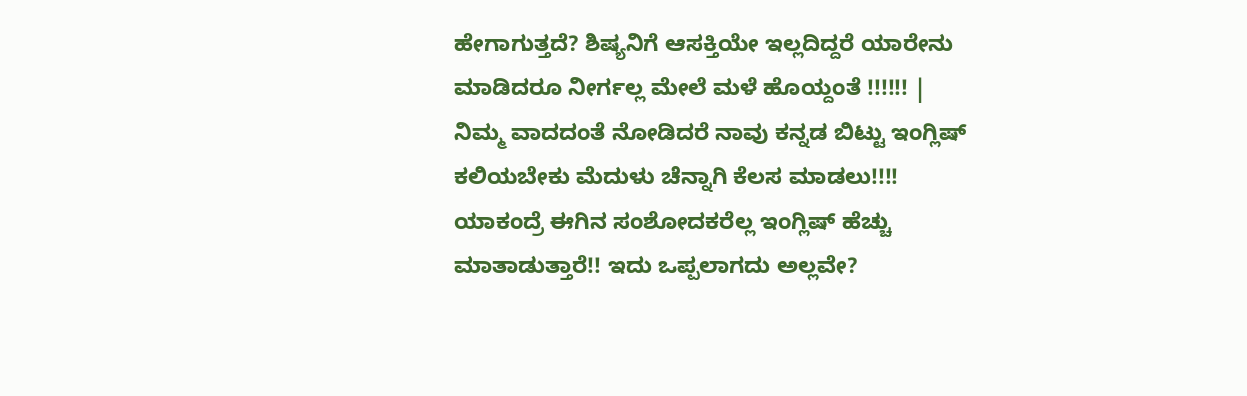ಹೇಗಾಗುತ್ತದೆ? ಶಿಷ್ಯನಿಗೆ ಆಸಕ್ತಿಯೇ ಇಲ್ಲದಿದ್ದರೆ ಯಾರೇನು ಮಾಡಿದರೂ ನೀರ್ಗಲ್ಲ ಮೇಲೆ ಮಳೆ ಹೊಯ್ದಂತೆ !!!!!! |
ನಿಮ್ಮ ವಾದದಂತೆ ನೋಡಿದರೆ ನಾವು ಕನ್ನಡ ಬಿಟ್ಟು ಇಂಗ್ಲಿಷ್ ಕಲಿಯಬೇಕು ಮೆದುಳು ಚೆನ್ನಾಗಿ ಕೆಲಸ ಮಾಡಲು!!!! ಯಾಕಂದ್ರೆ ಈಗಿನ ಸಂಶೋದಕರೆಲ್ಲ ಇಂಗ್ಲಿಷ್ ಹೆಚ್ಚು ಮಾತಾಡುತ್ತಾರೆ!! ಇದು ಒಪ್ಪಲಾಗದು ಅಲ್ಲವೇ?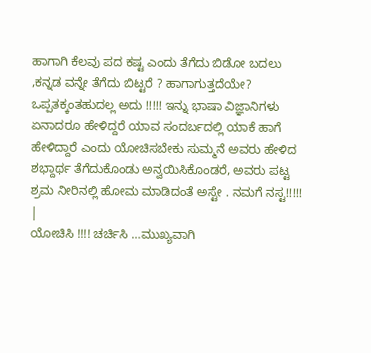ಹಾಗಾಗಿ ಕೆಲವು ಪದ ಕಷ್ಟ ಎಂದು ತೆಗೆದು ಬಿಡೋ ಬದಲು ,ಕನ್ನಡ ವನ್ನೇ ತೆಗೆದು ಬಿಟ್ಟರೆ ? ಹಾಗಾಗುತ್ತದೆಯೇ? ಒಪ್ಪತಕ್ಕಂತಹುದಲ್ಲ ಅದು !!!!! ಇನ್ನು ಭಾಷಾ ವಿಜ್ಞಾನಿಗಳು ಏನಾದರೂ ಹೇಳಿದ್ದರೆ ಯಾವ ಸಂದರ್ಬದಲ್ಲಿ ಯಾಕೆ ಹಾಗೆ ಹೇಳಿದ್ದಾರೆ ಎಂದು ಯೋಚಿಸಬೇಕು ಸುಮ್ಮನೆ ಅವರು ಹೇಳಿದ ಶಭ್ದಾರ್ಥ ತೆಗೆದುಕೊಂಡು ಅನ್ವಯಿಸಿಕೊಂಡರೆ, ಅವರು ಪಟ್ಟ ಶ್ರಮ ನೀರಿನಲ್ಲಿ ಹೋಮ ಮಾಡಿದಂತೆ ಅಸ್ಟೇ . ನಮಗೆ ನಸ್ಟ!!!!! |
ಯೋಚಿಸಿ !!!! ಚರ್ಚಿಸಿ …ಮುಖ್ಯವಾಗಿ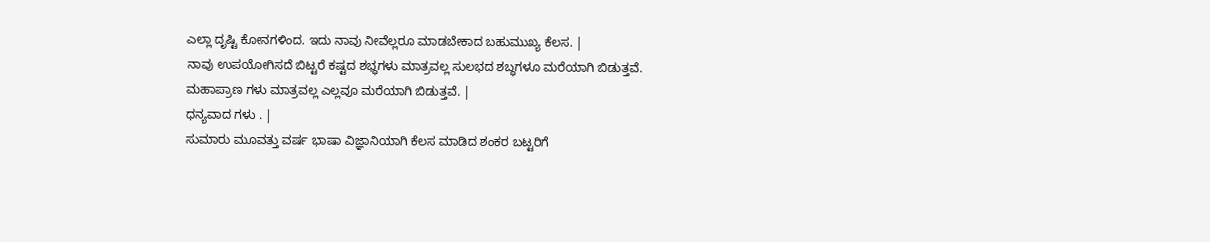ಎಲ್ಲಾ ದೃಷ್ಟಿ ಕೋನಗಳಿಂದ. ಇದು ನಾವು ನೀವೆಲ್ಲರೂ ಮಾಡಬೇಕಾದ ಬಹುಮುಖ್ಯ ಕೆಲಸ. |
ನಾವು ಉಪಯೋಗಿಸದೆ ಬಿಟ್ಟರೆ ಕಷ್ಟದ ಶಭ್ಧಗಳು ಮಾತ್ರವಲ್ಲ ಸುಲಭದ ಶಬ್ಧಗಳೂ ಮರೆಯಾಗಿ ಬಿಡುತ್ತವೆ. ಮಹಾಪ್ರಾಣ ಗಳು ಮಾತ್ರವಲ್ಲ ಎಲ್ಲವೂ ಮರೆಯಾಗಿ ಬಿಡುತ್ತವೆ. |
ಧನ್ಯವಾದ ಗಳು . |
ಸುಮಾರು ಮೂವತ್ತು ವರ್ಷ ಭಾಷಾ ವಿಜ್ಞಾನಿಯಾಗಿ ಕೆಲಸ ಮಾಡಿದ ಶಂಕರ ಬಟ್ಟರಿಗೆ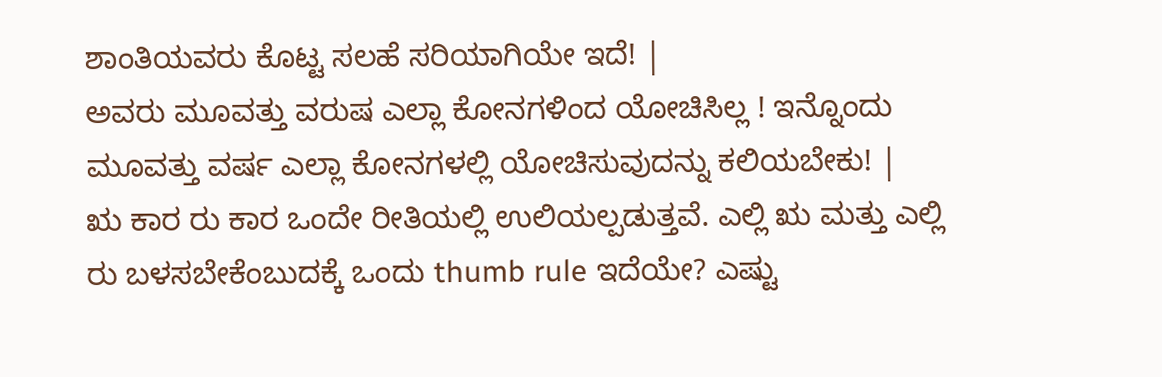ಶಾಂತಿಯವರು ಕೊಟ್ಟ ಸಲಹೆ ಸರಿಯಾಗಿಯೇ ಇದೆ! |
ಅವರು ಮೂವತ್ತು ವರುಷ ಎಲ್ಲಾ ಕೋನಗಳಿಂದ ಯೋಚಿಸಿಲ್ಲ ! ಇನ್ನೊಂದು ಮೂವತ್ತು ವರ್ಷ ಎಲ್ಲಾ ಕೋನಗಳಲ್ಲಿ ಯೋಚಿಸುವುದನ್ನು ಕಲಿಯಬೇಕು! |
ಋ ಕಾರ ರು ಕಾರ ಒಂದೇ ರೀತಿಯಲ್ಲಿ ಉಲಿಯಲ್ಪಡುತ್ತವೆ. ಎಲ್ಲಿ ಋ ಮತ್ತು ಎಲ್ಲಿ ರು ಬಳಸಬೇಕೆಂಬುದಕ್ಕೆ ಒಂದು thumb rule ಇದೆಯೇ? ಎಷ್ಟು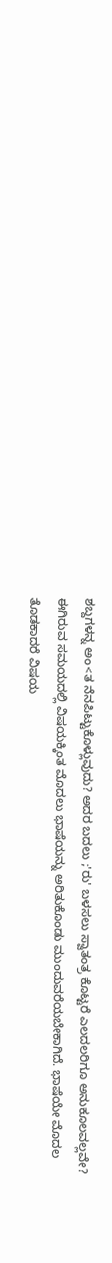ಶಬ್ದಗಳನ್ನ ಅಂ<ತ ನೆನಪಿಟ್ಟುಕೊಳ್ಲುವುದು? ಅದರ ಬದಲು ;'ರು' ಬಳಸಲು ಸ್ವಾತಂತ್ರ ಕೊಟ್ಟರೆ ಎಲದಲರಿಗೂ ಅನುಕೂಲವಲ್ಲವೇ? ಈಗಿರುವ ಸಮಯದಲ್ಲಿ ವಿಷಯಕ್ಕಿಂತ ಮೊದಲು ಭಾಷೆಯನ್ನು ಅರಿತುಕೊಂಡು ಮುಂದುವರೆಯಬೇಕಾಗಿದೆ. ಭಾಷೆಯೇ ಮೊದಲ ತೊಡಕಾದರೆ ವಿಷಯ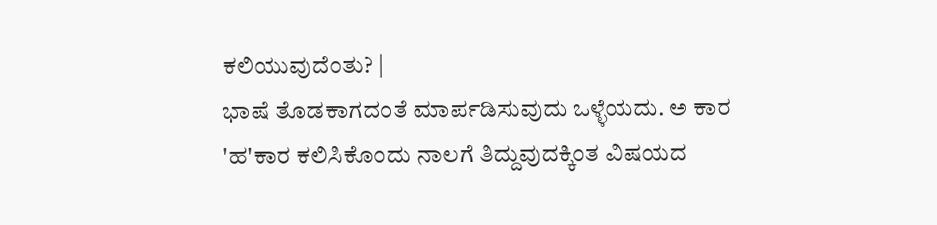ಕಲಿಯುವುದೆಂತು? |
ಭಾಷೆ ತೊಡಕಾಗದಂತೆ ಮಾರ್ಪಡಿಸುವುದು ಒಳ್ಳೆಯದು. ಅ ಕಾರ 'ಹ'ಕಾರ ಕಲಿಸಿಕೊಂದು ನಾಲಗೆ ತಿದ್ದುವುದಕ್ಕಿಂತ ವಿಷಯದ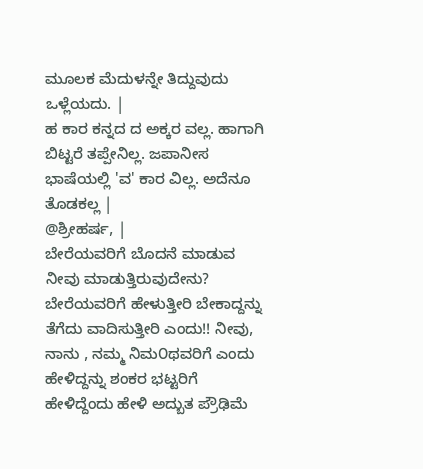ಮೂಲಕ ಮೆದುಳನ್ನೇ ತಿದ್ದುವುದು ಒಳ್ಲೆಯದು. |
ಹ ಕಾರ ಕನ್ನದ ದ ಅಕ್ಕರ ವಲ್ಲ. ಹಾಗಾಗಿ ಬಿಟ್ಟರೆ ತಪ್ಪೇನಿಲ್ಲ. ಜಪಾನೀಸ ಭಾಷೆಯಲ್ಲಿ 'ವ' ಕಾರ ವಿಲ್ಲ. ಅದೆನೂ ತೊಡಕಲ್ಲ |
@ಶ್ರೀಹರ್ಷ, |
ಬೇರೆಯವರಿಗೆ ಬೊದನೆ ಮಾಡುವ ನೀವು ಮಾಡುತ್ತಿರುವುದೇನು? ಬೇರೆಯವರಿಗೆ ಹೇಳುತ್ತೀರಿ ಬೇಕಾದ್ದನ್ನು ತೆಗೆದು ವಾದಿಸುತ್ತೀರಿ ಎಂದು!! ನೀವು, ನಾನು , ನಮ್ಮ ನಿಮ೦ಥವರಿಗೆ ಎಂದು ಹೇಳಿದ್ದನ್ನು ಶಂಕರ ಭಟ್ಟರಿಗೆ ಹೇಳಿದ್ದೆಂದು ಹೇಳಿ ಅದ್ಬುತ ಪ್ರೌಢಿಮೆ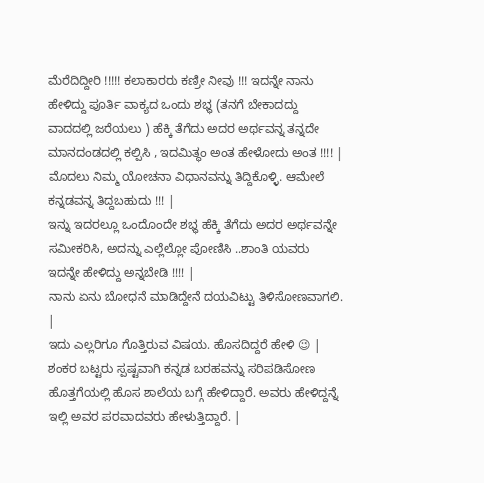ಮೆರೆದಿದ್ದೀರಿ !!!!! ಕಲಾಕಾರರು ಕಣ್ರೀ ನೀವು !!! ಇದನ್ನೇ ನಾನು ಹೇಳಿದ್ದು ಪೂರ್ತಿ ವಾಕ್ಯದ ಒಂದು ಶಭ್ಧ (ತನಗೆ ಬೇಕಾದದ್ದು ವಾದದಲ್ಲಿ ಜರೆಯಲು ) ಹೆಕ್ಕಿ ತೆಗೆದು ಅದರ ಅರ್ಥವನ್ನ ತನ್ನದೇ ಮಾನದಂಡದಲ್ಲಿ ಕಲ್ಪಿಸಿ , ಇದಮಿತ್ಥಂ ಅಂತ ಹೇಳೋದು ಅಂತ !!!! |
ಮೊದಲು ನಿಮ್ಮ ಯೋಚನಾ ವಿಧಾನವನ್ನು ತಿದ್ದಿಕೊಳ್ಳಿ. ಆಮೇಲೆ ಕನ್ನಡವನ್ನ ತಿದ್ದಬಹುದು !!! |
ಇನ್ನು ಇದರಲ್ಲೂ ಒಂದೊಂದೇ ಶಭ್ಧ ಹೆಕ್ಕಿ ತೆಗೆದು ಅದರ ಅರ್ಥವನ್ನೇ ಸಮೀಕರಿಸಿ, ಅದನ್ನು ಎಲ್ಲೆಲ್ಲೋ ಪೋಣಿಸಿ ..ಶಾಂತಿ ಯವರು ಇದನ್ನೇ ಹೇಳಿದ್ದು ಅನ್ನಬೇಡಿ !!!! |
ನಾನು ಏನು ಬೋಧನೆ ಮಾಡಿದ್ದೇನೆ ದಯವಿಟ್ಟು ತಿಳಿಸೋಣವಾಗಲಿ. |
ಇದು ಎಲ್ಲರಿಗೂ ಗೊತ್ತಿರುವ ವಿಷಯ. ಹೊಸದಿದ್ದರೆ ಹೇಳಿ 😉 |
ಶಂಕರ ಬಟ್ಟರು ಸ್ಪಷ್ಟವಾಗಿ ಕನ್ನಡ ಬರಹವನ್ನು ಸರಿಪಡಿಸೋಣ ಹೊತ್ತಗೆಯಲ್ಲಿ ಹೊಸ ಶಾಲೆಯ ಬಗ್ಗೆ ಹೇಳಿದ್ದಾರೆ. ಅವರು ಹೇಳಿದ್ದನ್ನೆ ಇಲ್ಲಿ ಅವರ ಪರವಾದವರು ಹೇಳುತ್ತಿದ್ದಾರೆ. |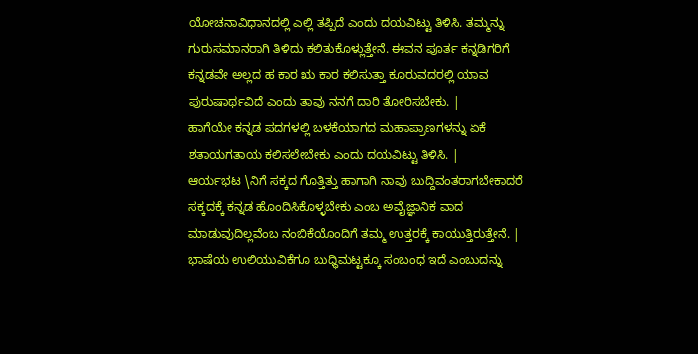ಯೋಚನಾವಿಧಾನದಲ್ಲಿ ಎಲ್ಲಿ ತಪ್ಪಿದೆ ಎಂದು ದಯವಿಟ್ಟು ತಿಳಿಸಿ. ತಮ್ಮನ್ನು ಗುರುಸಮಾನರಾಗಿ ತಿಳಿದು ಕಲಿತುಕೊಳ್ಲುತ್ತೇನೆ. ಈವನ ಪೂರ್ತ ಕನ್ನಡಿಗರಿಗೆ ಕನ್ನಡವೇ ಅಲ್ಲದ ಹ ಕಾರ ಋ ಕಾರ ಕಲಿಸುತ್ತಾ ಕೂರುವದರಲ್ಲಿ ಯಾವ ಪುರುಷಾರ್ಥವಿದೆ ಎಂದು ತಾವು ನನಗೆ ದಾರಿ ತೋರಿಸಬೇಕು. |
ಹಾಗೆಯೇ ಕನ್ನಡ ಪದಗಳಲ್ಲಿ ಬಳಕೆಯಾಗದ ಮಹಾಪ್ರಾಣಗಳನ್ನು ಏಕೆ ಶತಾಯಗತಾಯ ಕಲಿಸಲೇಬೇಕು ಎಂದು ದಯವಿಟ್ಟು ತಿಳಿಸಿ. |
ಆರ್ಯಭಟ \ನಿಗೆ ಸಕ್ಕದ ಗೊತ್ತಿತ್ತು ಹಾಗಾಗಿ ನಾವು ಬುದ್ದಿವಂತರಾಗಬೇಕಾದರೆ ಸಕ್ಕದಕ್ಕೆ ಕನ್ನಡ ಹೊಂದಿಸಿಕೊಳ್ಳಬೇಕು ಎಂಬ ಅವೈಜ್ಞಾನಿಕ ವಾದ ಮಾಡುವುದಿಲ್ಲವೆಂಬ ನಂಬಿಕೆಯೊಂದಿಗೆ ತಮ್ಮ ಉತ್ತರಕ್ಕೆ ಕಾಯುತ್ತಿರುತ್ತೇನೆ. |
ಭಾಷೆಯ ಉಲಿಯುವಿಕೆಗೂ ಬುಧ್ಧಿಮಟ್ಟಕ್ಕೂ ಸಂಬಂಧ ಇದೆ ಎಂಬುದನ್ನು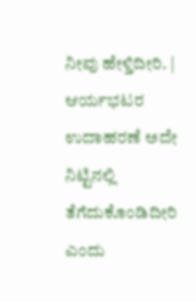ನೀವು ಹೇಳ್ತಿದೀರಿ. |
ಆರ್ಯಭಟರ ಉದಾಹರಣೆ ಅದೇ ನಿಟ್ಟಿನಲ್ಲಿ ತೆಗೆದುಕೊಂಡಿದೀರಿ ಎಂದು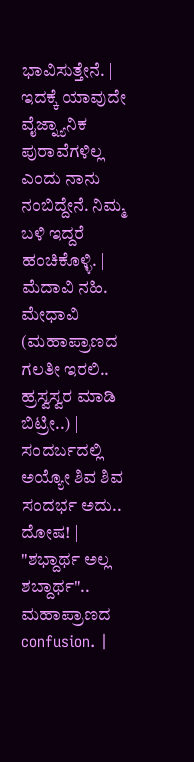ಭಾವಿಸುತ್ತೇನೆ. |
ಇದಕ್ಕೆ ಯಾವುದೇ ವೈಜ್ನ್ಯಾನಿಕ ಪುರಾವೆಗಳಿಲ್ಲ ಎಂದು ನಾನು ನಂಬಿದ್ದೇನೆ. ನಿಮ್ಮ ಬಳಿ ಇದ್ದರೆ ಹಂಚಿಕೊಳ್ಳಿ. |
ಮೆದಾವಿ ನಹಿ. ಮೇಧಾವಿ (ಮಹಾಪ್ರಾಣದ ಗಲತೀ ಇರಲಿ.. ಹ್ರಸ್ವಸ್ವರ ಮಾಡಿ ಬಿಟ್ರೀ..) |
ಸಂದರ್ಬದಲ್ಲಿ ಅಯ್ಯೋ ಶಿವ ಶಿವ ಸಂದರ್ಭ ಅದು.. ದೋಷ! |
"ಶಭ್ದಾರ್ಥ ಅಲ್ಲ ಶಬ್ದಾರ್ಥ".. ಮಹಾಪ್ರಾಣದ confusion. |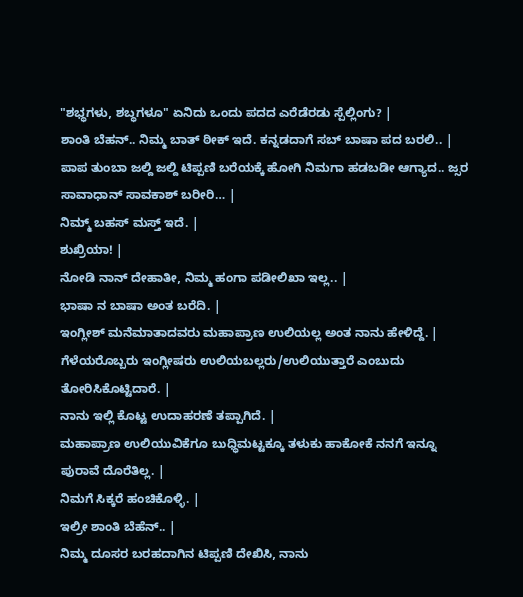"ಶಭ್ಧಗಳು, ಶಬ್ಧಗಳೂ" ಏನಿದು ಒಂದು ಪದದ ಎರೆಡೆರಡು ಸ್ಪೆಲ್ಲಿಂಗು? |
ಶಾಂತಿ ಬೆಹನ್.. ನಿಮ್ಮ ಬಾತ್ ಠೀಕ್ ಇದೆ. ಕನ್ನಡದಾಗೆ ಸಬ್ ಬಾಷಾ ಪದ ಬರಲಿ.. |
ಪಾಪ ತುಂಬಾ ಜಲ್ದಿ ಜಲ್ದಿ ಟಿಪ್ಪಣಿ ಬರೆಯಕ್ಕೆ ಹೋಗಿ ನಿಮಗಾ ಹಡಬಡೀ ಆಗ್ಯಾದ.. ಜ್ಸರ ಸಾವಾಧಾನ್ ಸಾವಕಾಶ್ ಬರೀರಿ… |
ನಿಮ್ಮ್ ಬಹಸ್ ಮಸ್ತ್ ಇದೆ. |
ಶುಖ್ರಿಯಾ! |
ನೋಡಿ ನಾನ್ ದೇಹಾತೀ, ನಿಮ್ಮ ಹಂಗಾ ಪಡೀಲಿಖಾ ಇಲ್ಲ.. |
ಭಾಷಾ ನ ಬಾಷಾ ಅಂತ ಬರೆದಿ. |
ಇಂಗ್ಲೀಶ್ ಮನೆಮಾತಾದವರು ಮಹಾಪ್ರಾಣ ಉಲಿಯಲ್ಲ ಅಂತ ನಾನು ಹೇಳಿದ್ದೆ. |
ಗೆಳೆಯರೊಬ್ಬರು ಇಂಗ್ಲೀಷರು ಉಲಿಯಬಲ್ಲರು/ಉಲಿಯುತ್ತಾರೆ ಎಂಬುದು ತೋರಿಸಿಕೊಟ್ಟಿದಾರೆ. |
ನಾನು ಇಲ್ಲಿ ಕೊಟ್ಟ ಉದಾಹರಣೆ ತಪ್ಪಾಗಿದೆ. |
ಮಹಾಪ್ರಾಣ ಉಲಿಯುವಿಕೆಗೂ ಬುಧ್ಧಿಮಟ್ಟಕ್ಕೂ ತಳುಕು ಹಾಕೋಕೆ ನನಗೆ ಇನ್ನೂ ಪುರಾವೆ ದೊರೆತಿಲ್ಲ. |
ನಿಮಗೆ ಸಿಕ್ಕರೆ ಹಂಚಿಕೊಳ್ಳಿ. |
ಇಲ್ರೀ ಶಾಂತಿ ಬೆಹೆನ್.. |
ನಿಮ್ಮ ದೂಸರ ಬರಹದಾಗಿನ ಟಿಪ್ಪಣಿ ದೇಖಿಸಿ, ನಾನು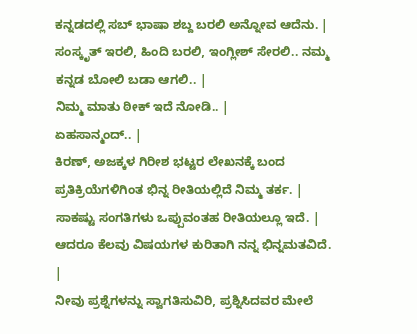ಕನ್ನಡದಲ್ಲಿ ಸಬ್ ಭಾಷಾ ಶಬ್ದ ಬರಲಿ ಅನ್ನೋವ ಆದೆನು. |
ಸಂಸ್ಕೃತ್ ಇರಲಿ, ಹಿಂದಿ ಬರಲಿ, ಇಂಗ್ಲೀಶ್ ಸೇರಲಿ.. ನಮ್ಮ ಕನ್ನಡ ಬೋಲಿ ಬಡಾ ಆಗಲಿ.. |
ನಿಮ್ಮ ಮಾತು ಠೀಕ್ ಇದೆ ನೋಡಿ.. |
ಏಹಸಾನ್ಮಂದ್.. |
ಕಿರಣ್, ಅಜಕ್ಕಳ ಗಿರೀಶ ಭಟ್ಟರ ಲೇಖನಕ್ಕೆ ಬಂದ ಪ್ರತಿಕ್ರಿಯೆಗಳಿಗಿಂತ ಭಿನ್ನ ರೀತಿಯಲ್ಲಿದೆ ನಿಮ್ಮ ತರ್ಕ. |
ಸಾಕಷ್ಟು ಸಂಗತಿಗಳು ಒಪ್ಪುವಂತಹ ರೀತಿಯಲ್ಲೂ ಇದೆ. |
ಆದರೂ ಕೆಲವು ವಿಷಯಗಳ ಕುರಿತಾಗಿ ನನ್ನ ಭಿನ್ನಮತವಿದೆ. |
ನೀವು ಪ್ರಶ್ನೆಗಳನ್ನು ಸ್ವಾಗತಿಸುವಿರಿ, ಪ್ರಶ್ನಿಸಿದವರ ಮೇಲೆ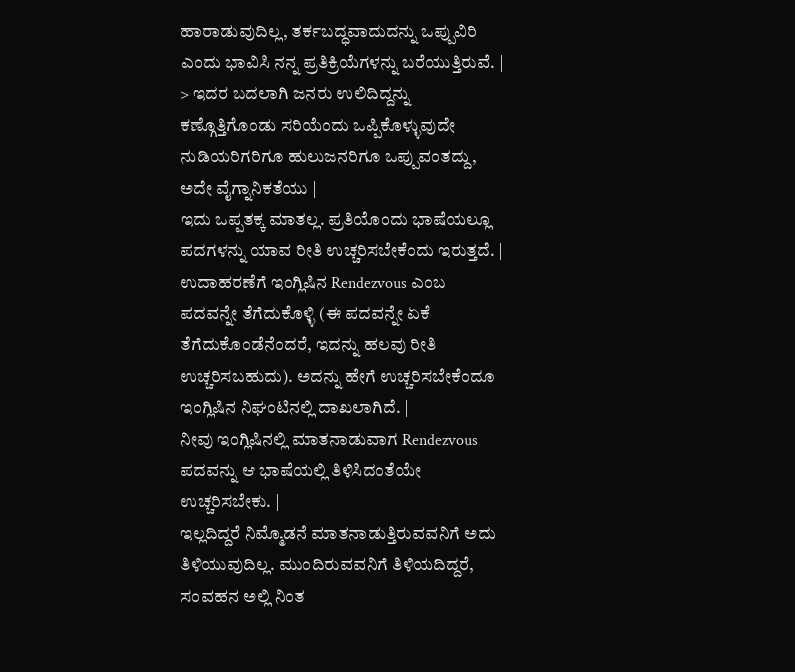ಹಾರಾಡುವುದಿಲ್ಲ, ತರ್ಕಬದ್ಧವಾದುದನ್ನು ಒಪ್ಪುವಿರಿ ಎಂದು ಭಾವಿಸಿ ನನ್ನ ಪ್ರತಿಕ್ರಿಯೆಗಳನ್ನು ಬರೆಯುತ್ತಿರುವೆ. |
> ಇದರ ಬದಲಾಗಿ ಜನರು ಉಲಿದಿದ್ದನ್ನು ಕಣ್ಗೊತ್ತಿಗೊಂಡು ಸರಿಯೆಂದು ಒಪ್ಪಿಕೊಳ್ಳುವುದೇ ನುಡಿಯರಿಗರಿಗೂ ಹುಲುಜನರಿಗೂ ಒಪ್ಪುವಂತದ್ದು, ಅದೇ ವೈಗ್ನಾನಿಕತೆಯು |
ಇದು ಒಪ್ಪತಕ್ಕ ಮಾತಲ್ಲ. ಪ್ರತಿಯೊಂದು ಭಾಷೆಯಲ್ಲೂ ಪದಗಳನ್ನು ಯಾವ ರೀತಿ ಉಚ್ಚರಿಸಬೇಕೆಂದು ಇರುತ್ತದೆ. |
ಉದಾಹರಣೆಗೆ ಇಂಗ್ಲಿಷಿನ Rendezvous ಎಂಬ ಪದವನ್ನೇ ತೆಗೆದುಕೊಳ್ಳಿ (ಈ ಪದವನ್ನೇ ಏಕೆ ತೆಗೆದುಕೊಂಡೆನೆಂದರೆ, ಇದನ್ನು ಹಲವು ರೀತಿ ಉಚ್ಚರಿಸಬಹುದು). ಅದನ್ನು ಹೇಗೆ ಉಚ್ಚರಿಸಬೇಕೆಂದೂ ಇಂಗ್ಲಿಷಿನ ನಿಘಂಟಿನಲ್ಲಿ ದಾಖಲಾಗಿದೆ. |
ನೀವು ಇಂಗ್ಲಿಷಿನಲ್ಲಿ ಮಾತನಾಡುವಾಗ Rendezvous ಪದವನ್ನು ಆ ಭಾಷೆಯಲ್ಲಿ ತಿಳಿಸಿದಂತೆಯೇ ಉಚ್ಚರಿಸಬೇಕು. |
ಇಲ್ಲದಿದ್ದರೆ ನಿಮ್ಮೊಡನೆ ಮಾತನಾಡುತ್ತಿರುವವನಿಗೆ ಅದು ತಿಳಿಯುವುದಿಲ್ಲ. ಮುಂದಿರುವವನಿಗೆ ತಿಳಿಯದಿದ್ದರೆ, ಸಂವಹನ ಅಲ್ಲಿ ನಿಂತ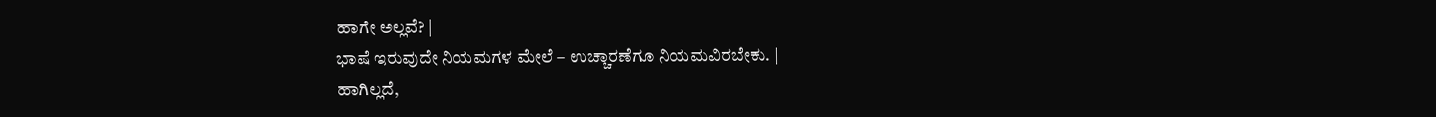ಹಾಗೇ ಅಲ್ಲವೆ? |
ಭಾಷೆ ಇರುವುದೇ ನಿಯಮಗಳ ಮೇಲೆ – ಉಚ್ಚಾರಣೆಗೂ ನಿಯಮವಿರಬೇಕು. |
ಹಾಗಿಲ್ಲದೆ,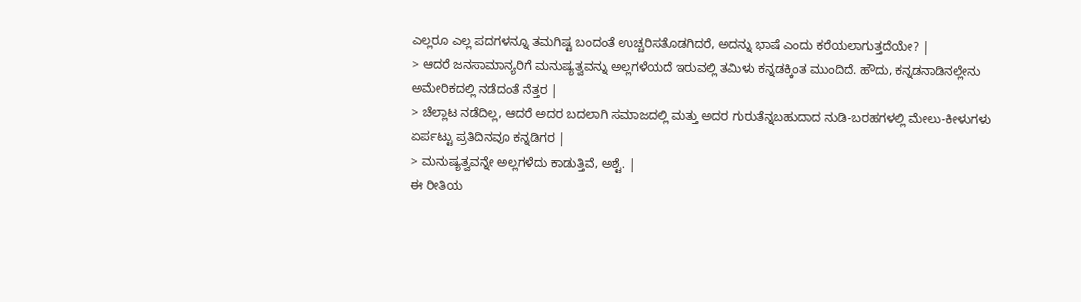ಎಲ್ಲರೂ ಎಲ್ಲ ಪದಗಳನ್ನೂ ತಮಗಿಷ್ಟ ಬಂದಂತೆ ಉಚ್ಚರಿಸತೊಡಗಿದರೆ, ಅದನ್ನು ಭಾಷೆ ಎಂದು ಕರೆಯಲಾಗುತ್ತದೆಯೇ? |
> ಆದರೆ ಜನಸಾಮಾನ್ಯರಿಗೆ ಮನುಷ್ಯತ್ವವನ್ನು ಅಲ್ಲಗಳೆಯದೆ ಇರುವಲ್ಲಿ ತಮಿಳು ಕನ್ನಡಕ್ಕಿಂತ ಮುಂದಿದೆ. ಹೌದು, ಕನ್ನಡನಾಡಿನಲ್ಲೇನು ಅಮೇರಿಕದಲ್ಲಿ ನಡೆದಂತೆ ನೆತ್ತರ |
> ಚೆಲ್ಲಾಟ ನಡೆದಿಲ್ಲ, ಆದರೆ ಅದರ ಬದಲಾಗಿ ಸಮಾಜದಲ್ಲಿ ಮತ್ತು ಅದರ ಗುರುತೆನ್ನಬಹುದಾದ ನುಡಿ-ಬರಹಗಳಲ್ಲಿ ಮೇಲು-ಕೀಳುಗಳು ಏರ್ಪಟ್ಟು ಪ್ರತಿದಿನವೂ ಕನ್ನಡಿಗರ |
> ಮನುಷ್ಯತ್ವವನ್ನೇ ಅಲ್ಲಗಳೆದು ಕಾಡುತ್ತಿವೆ, ಅಶ್ಟೆ. |
ಈ ರೀತಿಯ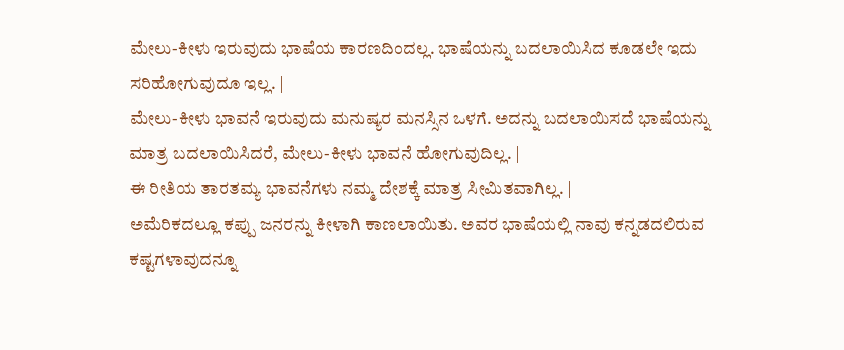ಮೇಲು-ಕೀಳು ಇರುವುದು ಭಾಷೆಯ ಕಾರಣದಿಂದಲ್ಲ. ಭಾಷೆಯನ್ನು ಬದಲಾಯಿಸಿದ ಕೂಡಲೇ ಇದು ಸರಿಹೋಗುವುದೂ ಇಲ್ಲ. |
ಮೇಲು-ಕೀಳು ಭಾವನೆ ಇರುವುದು ಮನುಷ್ಯರ ಮನಸ್ಸಿನ ಒಳಗೆ. ಅದನ್ನು ಬದಲಾಯಿಸದೆ ಭಾಷೆಯನ್ನು ಮಾತ್ರ ಬದಲಾಯಿಸಿದರೆ, ಮೇಲು-ಕೀಳು ಭಾವನೆ ಹೋಗುವುದಿಲ್ಲ. |
ಈ ರೀತಿಯ ತಾರತಮ್ಯ ಭಾವನೆಗಳು ನಮ್ಮ ದೇಶಕ್ಕೆ ಮಾತ್ರ ಸೀಮಿತವಾಗಿಲ್ಲ. |
ಅಮೆರಿಕದಲ್ಲೂ ಕಪ್ಪು ಜನರನ್ನು ಕೀಳಾಗಿ ಕಾಣಲಾಯಿತು. ಅವರ ಭಾಷೆಯಲ್ಲಿ ನಾವು ಕನ್ನಡದಲಿರುವ ಕಷ್ಟಗಳಾವುದನ್ನೂ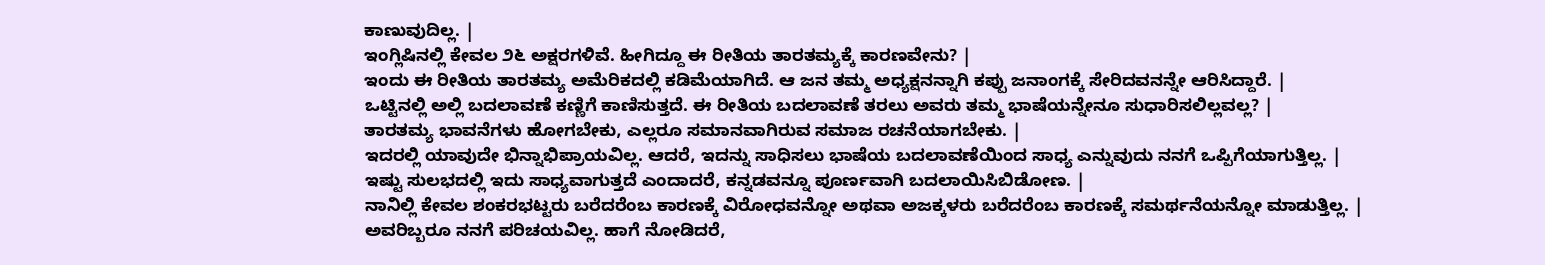ಕಾಣುವುದಿಲ್ಲ. |
ಇಂಗ್ಲಿಷಿನಲ್ಲಿ ಕೇವಲ ೨೬ ಅಕ್ಷರಗಳಿವೆ. ಹೀಗಿದ್ದೂ ಈ ರೀತಿಯ ತಾರತಮ್ಯಕ್ಕೆ ಕಾರಣವೇನು? |
ಇಂದು ಈ ರೀತಿಯ ತಾರತಮ್ಯ ಅಮೆರಿಕದಲ್ಲಿ ಕಡಿಮೆಯಾಗಿದೆ. ಆ ಜನ ತಮ್ಮ ಅಧ್ಯಕ್ಷನನ್ನಾಗಿ ಕಪ್ಪು ಜನಾಂಗಕ್ಕೆ ಸೇರಿದವನನ್ನೇ ಆರಿಸಿದ್ದಾರೆ. |
ಒಟ್ಟಿನಲ್ಲಿ ಅಲ್ಲಿ ಬದಲಾವಣೆ ಕಣ್ಣಿಗೆ ಕಾಣಿಸುತ್ತದೆ. ಈ ರೀತಿಯ ಬದಲಾವಣೆ ತರಲು ಅವರು ತಮ್ಮ ಭಾಷೆಯನ್ನೇನೂ ಸುಧಾರಿಸಲಿಲ್ಲವಲ್ಲ? |
ತಾರತಮ್ಯ ಭಾವನೆಗಳು ಹೋಗಬೇಕು, ಎಲ್ಲರೂ ಸಮಾನವಾಗಿರುವ ಸಮಾಜ ರಚನೆಯಾಗಬೇಕು. |
ಇದರಲ್ಲಿ ಯಾವುದೇ ಭಿನ್ನಾಭಿಪ್ರಾಯವಿಲ್ಲ. ಆದರೆ, ಇದನ್ನು ಸಾಧಿಸಲು ಭಾಷೆಯ ಬದಲಾವಣೆಯಿಂದ ಸಾಧ್ಯ ಎನ್ನುವುದು ನನಗೆ ಒಪ್ಪಿಗೆಯಾಗುತ್ತಿಲ್ಲ. |
ಇಷ್ಟು ಸುಲಭದಲ್ಲಿ ಇದು ಸಾಧ್ಯವಾಗುತ್ತದೆ ಎಂದಾದರೆ, ಕನ್ನಡವನ್ನೂ ಪೂರ್ಣವಾಗಿ ಬದಲಾಯಿಸಿಬಿಡೋಣ. |
ನಾನಿಲ್ಲಿ ಕೇವಲ ಶಂಕರಭಟ್ಟರು ಬರೆದರೆಂಬ ಕಾರಣಕ್ಕೆ ವಿರೋಧವನ್ನೋ ಅಥವಾ ಅಜಕ್ಕಳರು ಬರೆದರೆಂಬ ಕಾರಣಕ್ಕೆ ಸಮರ್ಥನೆಯನ್ನೋ ಮಾಡುತ್ತಿಲ್ಲ. |
ಅವರಿಬ್ಬರೂ ನನಗೆ ಪರಿಚಯವಿಲ್ಲ. ಹಾಗೆ ನೋಡಿದರೆ,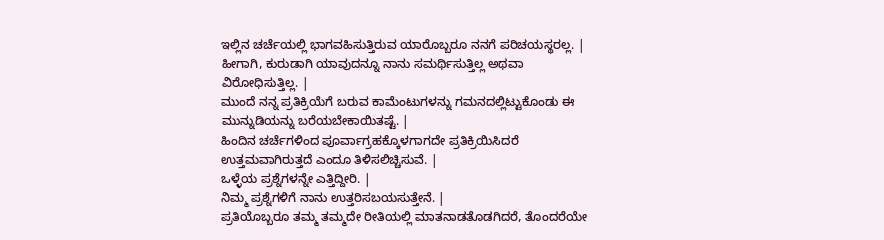ಇಲ್ಲಿನ ಚರ್ಚೆಯಲ್ಲಿ ಭಾಗವಹಿಸುತ್ತಿರುವ ಯಾರೊಬ್ಬರೂ ನನಗೆ ಪರಿಚಯಸ್ಥರಲ್ಲ. |
ಹೀಗಾಗಿ, ಕುರುಡಾಗಿ ಯಾವುದನ್ನೂ ನಾನು ಸಮರ್ಥಿಸುತ್ತಿಲ್ಲ ಅಥವಾ ವಿರೋಧಿಸುತ್ತಿಲ್ಲ. |
ಮುಂದೆ ನನ್ನ ಪ್ರತಿಕ್ರಿಯೆಗೆ ಬರುವ ಕಾಮೆಂಟುಗಳನ್ನು ಗಮನದಲ್ಲಿಟ್ಟುಕೊಂಡು ಈ ಮುನ್ನುಡಿಯನ್ನು ಬರೆಯಬೇಕಾಯಿತಷ್ಟೆ. |
ಹಿಂದಿನ ಚರ್ಚೆಗಳಿಂದ ಪೂರ್ವಾಗ್ರಹಕ್ಕೊಳಗಾಗದೇ ಪ್ರತಿಕ್ರಿಯಿಸಿದರೆ ಉತ್ತಮವಾಗಿರುತ್ತದೆ ಎಂದೂ ತಿಳಿಸಲಿಚ್ಚಿಸುವೆ. |
ಒಳ್ಳೆಯ ಪ್ರಶ್ನೆಗಳನ್ನೇ ಎತ್ತಿದ್ದೀರಿ. |
ನಿಮ್ಮ ಪ್ರಶ್ನೆಗಳಿಗೆ ನಾನು ಉತ್ತರಿಸಬಯಸುತ್ತೇನೆ. |
ಪ್ರತಿಯೊಬ್ಬರೂ ತಮ್ಮ ತಮ್ಮದೇ ರೀತಿಯಲ್ಲಿ ಮಾತನಾಡತೊಡಗಿದರೆ, ತೊಂದರೆಯೇ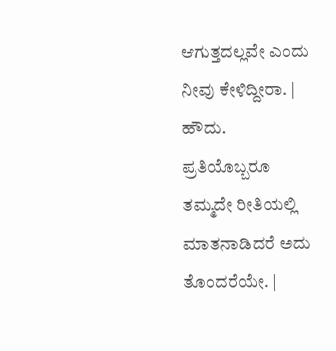ಆಗುತ್ತದಲ್ಲವೇ ಎಂದು ನೀವು ಕೇಳಿದ್ದೀರಾ. |
ಹೌದು. ಪ್ರತಿಯೊಬ್ಬರೂ ತಮ್ಮದೇ ರೀತಿಯಲ್ಲಿ ಮಾತನಾಡಿದರೆ ಅದು ತೊಂದರೆಯೇ. |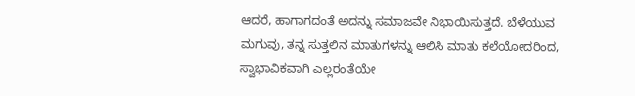ಆದರೆ, ಹಾಗಾಗದಂತೆ ಅದನ್ನು ಸಮಾಜವೇ ನಿಭಾಯಿಸುತ್ತದೆ. ಬೆಳೆಯುವ ಮಗುವು, ತನ್ನ ಸುತ್ತಲಿನ ಮಾತುಗಳನ್ನು ಆಲಿಸಿ ಮಾತು ಕಲೆಯೋದರಿಂದ, ಸ್ವಾಭಾವಿಕವಾಗಿ ಎಲ್ಲರಂತೆಯೇ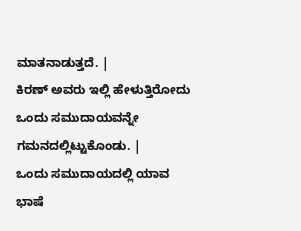ಮಾತನಾಡುತ್ತದೆ. |
ಕಿರಣ್ ಅವರು ಇಲ್ಲಿ ಹೇಳುತ್ತಿರೋದು ಒಂದು ಸಮುದಾಯವನ್ನೇ ಗಮನದಲ್ಲಿಟ್ಟುಕೊಂಡು. |
ಒಂದು ಸಮುದಾಯದಲ್ಲಿ ಯಾವ ಭಾಷೆ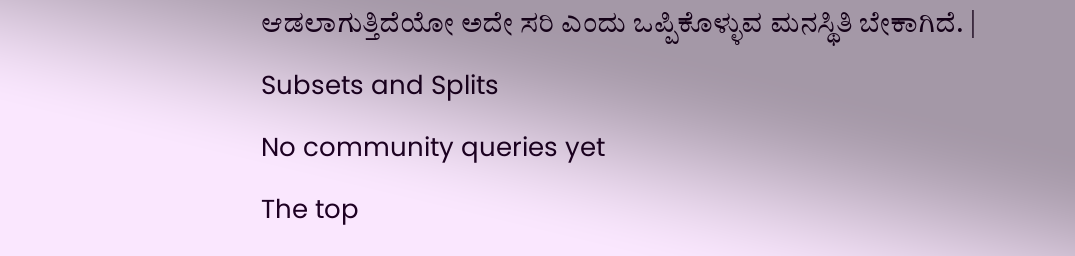ಆಡಲಾಗುತ್ತಿದೆಯೋ ಅದೇ ಸರಿ ಎಂದು ಒಪ್ಪಿಕೊಳ್ಳುವ ಮನಸ್ಥಿತಿ ಬೇಕಾಗಿದೆ. |
Subsets and Splits
No community queries yet
The top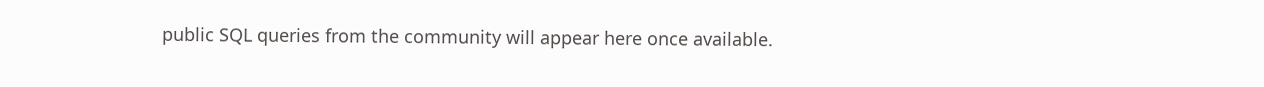public SQL queries from the community will appear here once available.